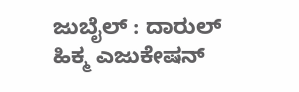ಜುಬೈಲ್ : ದಾರುಲ್ ಹಿಕ್ಮ ಎಜುಕೇಷನ್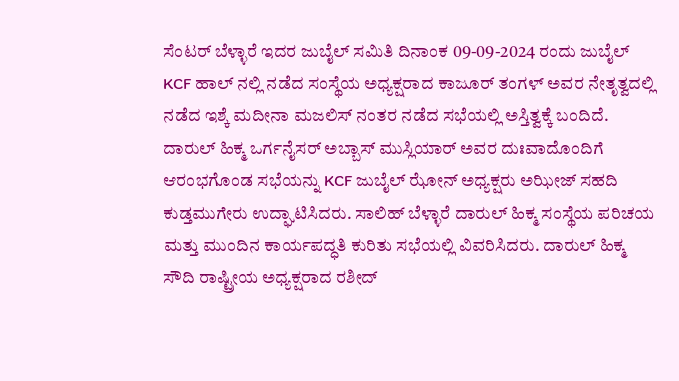ಸೆಂಟರ್ ಬೆಳ್ಳಾರೆ ಇದರ ಜುಬೈಲ್ ಸಮಿತಿ ದಿನಾಂಕ 09-09-2024 ರಂದು ಜುಬೈಲ್ KCF ಹಾಲ್ ನಲ್ಲಿ ನಡೆದ ಸಂಸ್ಥೆಯ ಅಧ್ಯಕ್ಷರಾದ ಕಾಜೂರ್ ತಂಗಳ್ ಅವರ ನೇತೃತ್ವದಲ್ಲಿ ನಡೆದ ಇಶ್ಕೆ ಮದೀನಾ ಮಜಲಿಸ್ ನಂತರ ನಡೆದ ಸಭೆಯಲ್ಲಿ ಅಸ್ತಿತ್ವಕ್ಕೆ ಬಂದಿದೆ.
ದಾರುಲ್ ಹಿಕ್ಮ ಒರ್ಗನೈಸರ್ ಅಬ್ಬಾಸ್ ಮುಸ್ಲಿಯಾರ್ ಅವರ ದುಃವಾದೊಂದಿಗೆ ಆರಂಭಗೊಂಡ ಸಭೆಯನ್ನು KCF ಜುಬೈಲ್ ಝೋನ್ ಅಧ್ಯಕ್ಷರು ಅಝೀಜ್ ಸಹದಿ ಕುಡ್ತಮುಗೇರು ಉದ್ಘಾಟಿಸಿದರು. ಸಾಲಿಹ್ ಬೆಳ್ಳಾರೆ ದಾರುಲ್ ಹಿಕ್ಮ ಸಂಸ್ಥೆಯ ಪರಿಚಯ ಮತ್ತು ಮುಂದಿನ ಕಾರ್ಯಪದ್ಧತಿ ಕುರಿತು ಸಭೆಯಲ್ಲಿ ವಿವರಿಸಿದರು. ದಾರುಲ್ ಹಿಕ್ಮ ಸೌದಿ ರಾಷ್ಟ್ರೀಯ ಅಧ್ಯಕ್ಷರಾದ ರಶೀದ್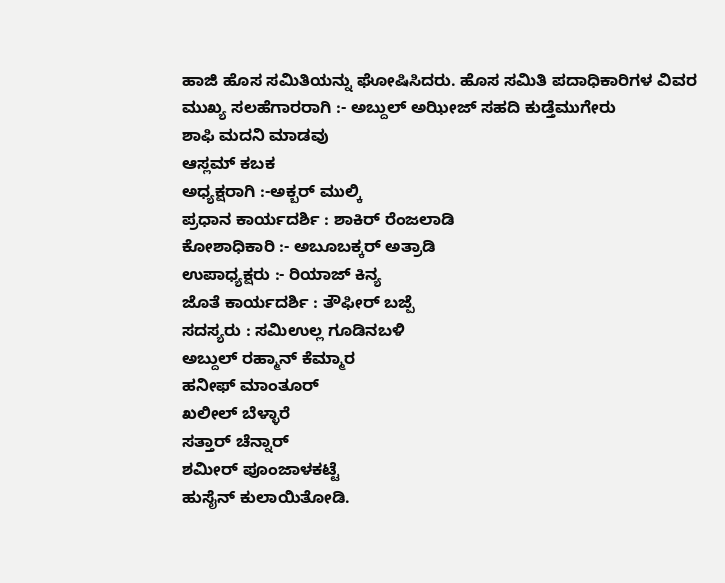ಹಾಜಿ ಹೊಸ ಸಮಿತಿಯನ್ನು ಘೋಷಿಸಿದರು. ಹೊಸ ಸಮಿತಿ ಪದಾಧಿಕಾರಿಗಳ ವಿವರ
ಮುಖ್ಯ ಸಲಹೆಗಾರರಾಗಿ :- ಅಬ್ದುಲ್ ಅಝೀಜ್ ಸಹದಿ ಕುಡ್ತೆಮುಗೇರು
ಶಾಫಿ ಮದನಿ ಮಾಡವು
ಆಸ್ಲಮ್ ಕಬಕ
ಅಧ್ಯಕ್ಷರಾಗಿ :-ಅಕ್ಬರ್ ಮುಲ್ಕಿ
ಪ್ರಧಾನ ಕಾರ್ಯದರ್ಶಿ : ಶಾಕಿರ್ ರೆಂಜಲಾಡಿ
ಕೋಶಾಧಿಕಾರಿ :- ಅಬೂಬಕ್ಕರ್ ಅತ್ರಾಡಿ
ಉಪಾಧ್ಯಕ್ಷರು :- ರಿಯಾಜ್ ಕಿನ್ಯ
ಜೊತೆ ಕಾರ್ಯದರ್ಶಿ : ತೌಫೀರ್ ಬಜ್ಪೆ
ಸದಸ್ಯರು : ಸಮಿಉಲ್ಲ ಗೂಡಿನಬಳಿ
ಅಬ್ದುಲ್ ರಹ್ಮಾನ್ ಕೆಮ್ಮಾರ
ಹನೀಫ್ ಮಾಂತೂರ್
ಖಲೀಲ್ ಬೆಳ್ಳಾರೆ
ಸತ್ತಾರ್ ಚೆನ್ನಾರ್
ಶಮೀರ್ ಪೂಂಜಾಳಕಟ್ಟೆ
ಹುಸೈನ್ ಕುಲಾಯಿತೋಡಿ.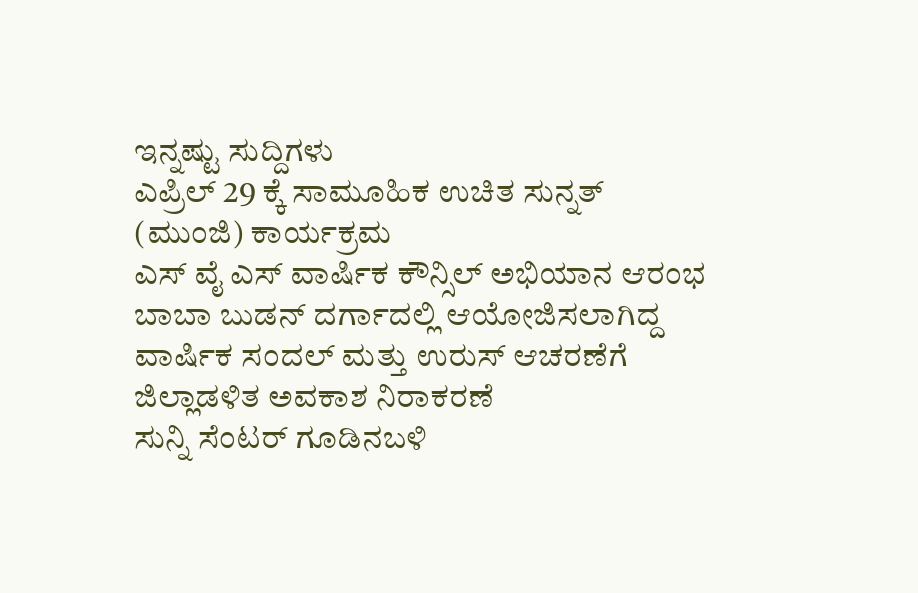ಇನ್ನಷ್ಟು ಸುದ್ದಿಗಳು
ಎಪ್ರಿಲ್ 29 ಕ್ಕೆ ಸಾಮೂಹಿಕ ಉಚಿತ ಸುನ್ನತ್ (ಮುಂಜಿ) ಕಾರ್ಯಕ್ರಮ
ಎಸ್ ವೈ ಎಸ್ ವಾರ್ಷಿಕ ಕೌನ್ಸಿಲ್ ಅಭಿಯಾನ ಆರಂಭ
ಬಾಬಾ ಬುಡನ್ ದರ್ಗಾದಲ್ಲಿ ಆಯೋಜಿಸಲಾಗಿದ್ದ ವಾರ್ಷಿಕ ಸಂದಲ್ ಮತ್ತು ಉರುಸ್ ಆಚರಣೆಗೆ ಜಿಲ್ಲಾಡಳಿತ ಅವಕಾಶ ನಿರಾಕರಣೆ
ಸುನ್ನಿ ಸೆಂಟರ್ ಗೂಡಿನಬಳಿ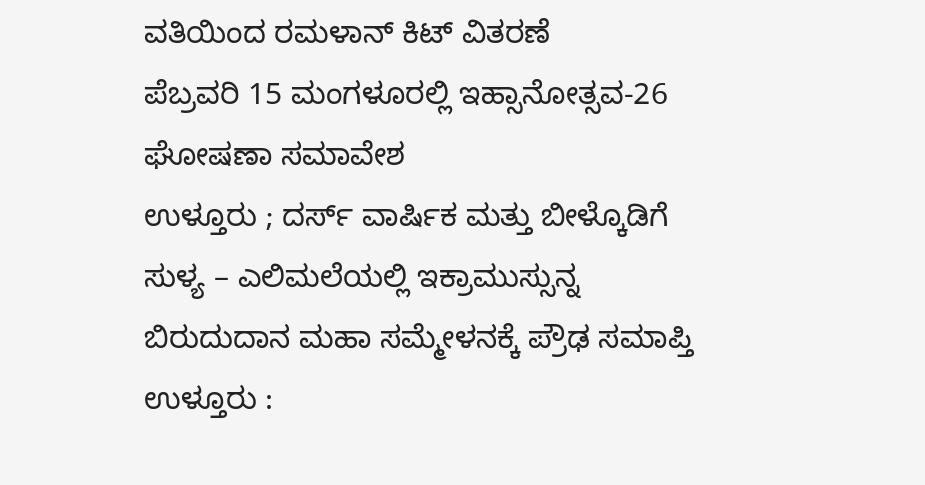ವತಿಯಿಂದ ರಮಳಾನ್ ಕಿಟ್ ವಿತರಣೆ
ಪೆಬ್ರವರಿ 15 ಮಂಗಳೂರಲ್ಲಿ ಇಹ್ಸಾನೋತ್ಸವ-26 ಘೋಷಣಾ ಸಮಾವೇಶ
ಉಳ್ತೂರು ; ದರ್ಸ್ ವಾರ್ಷಿಕ ಮತ್ತು ಬೀಳ್ಕೊಡಿಗೆ
ಸುಳ್ಯ – ಎಲಿಮಲೆಯಲ್ಲಿ ಇಕ್ರಾಮುಸ್ಸುನ್ನ ಬಿರುದುದಾನ ಮಹಾ ಸಮ್ಮೇಳನಕ್ಕೆ ಪ್ರೌಢ ಸಮಾಪ್ತಿ
ಉಳ್ತೂರು :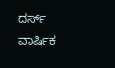ದರ್ಸ್ ವಾರ್ಷಿಕ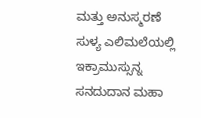ಮತ್ತು ಅನುಸ್ಮರಣೆ
ಸುಳ್ಯ ಎಲಿಮಲೆಯಲ್ಲಿ ಇಕ್ರಾಮುಸ್ಸುನ್ನ ಸನದುದಾನ ಮಹಾ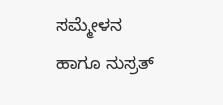ಸಮ್ಮೇಳನ ಹಾಗೂ ನುಸ್ರತ್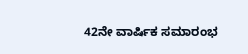42ನೇ ವಾರ್ಷಿಕ ಸಮಾರಂಭ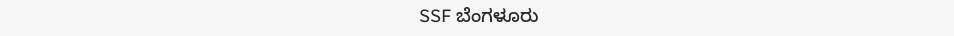SSF ಬೆಂಗಳೂರು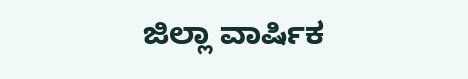ಜಿಲ್ಲಾ ವಾರ್ಷಿಕ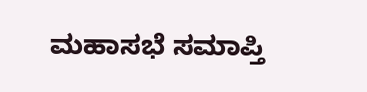ಮಹಾಸಭೆ ಸಮಾಪ್ತಿ